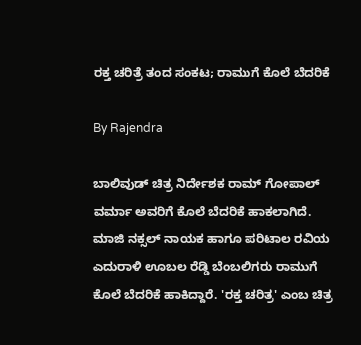ರಕ್ತ ಚರಿತ್ರೆ ತಂದ ಸಂಕಟ; ರಾಮುಗೆ ಕೊಲೆ ಬೆದರಿಕೆ

By Rajendra

ಬಾಲಿವುಡ್ ಚಿತ್ರ ನಿರ್ದೇಶಕ ರಾಮ್ ಗೋಪಾಲ್ ವರ್ಮಾ ಅವರಿಗೆ ಕೊಲೆ ಬೆದರಿಕೆ ಹಾಕಲಾಗಿದೆ. ಮಾಜಿ ನಕ್ಸಲ್ ನಾಯಕ ಹಾಗೂ ಪರಿಟಾಲ ರವಿಯ ಎದುರಾಳಿ ಊಬಲ ರೆಡ್ಡಿ ಬೆಂಬಲಿಗರು ರಾಮುಗೆ ಕೊಲೆ ಬೆದರಿಕೆ ಹಾಕಿದ್ದಾರೆ. 'ರಕ್ತ ಚರಿತ್ರ' ಎಂಬ ಚಿತ್ರ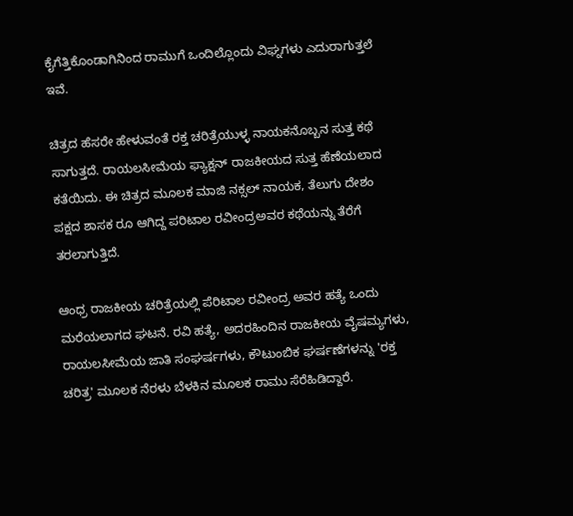ಕೈಗೆತ್ತಿಕೊಂಡಾಗಿನಿಂದ ರಾಮುಗೆ ಒಂದಿಲ್ಲೊಂದು ವಿಘ್ನಗಳು ಎದುರಾಗುತ್ತಲೆ ಇವೆ.

ಚಿತ್ರದ ಹೆಸರೇ ಹೇಳುವಂತೆ ರಕ್ತ ಚರಿತ್ರೆಯುಳ್ಳ ನಾಯಕನೊಬ್ಬನ ಸುತ್ತ ಕಥೆ ಸಾಗುತ್ತದೆ. ರಾಯಲಸೀಮೆಯ ಫ್ಯಾಕ್ಷನ್ ರಾಜಕೀಯದ ಸುತ್ತ ಹೆಣೆಯಲಾದ ಕತೆಯಿದು. ಈ ಚಿತ್ರದ ಮೂಲಕ ಮಾಜಿ ನಕ್ಸಲ್ ನಾಯಕ, ತೆಲುಗು ದೇಶಂ ಪಕ್ಷದ ಶಾಸಕ ರೂ ಆಗಿದ್ದ ಪರಿಟಾಲ ರವೀಂದ್ರಅವರ ಕಥೆಯನ್ನು ತೆರೆಗೆ ತರಲಾಗುತ್ತಿದೆ.

ಆಂಧ್ರ ರಾಜಕೀಯ ಚರಿತ್ರೆಯಲ್ಲಿ ಪೆರಿಟಾಲ ರವೀಂದ್ರ ಅವರ ಹತ್ಯೆ ಒಂದು ಮರೆಯಲಾಗದ ಘಟನೆ. ರವಿ ಹತ್ಯೆ, ಅದರಹಿಂದಿನ ರಾಜಕೀಯ ವೈಷಮ್ಯಗಳು, ರಾಯಲಸೀಮೆಯ ಜಾತಿ ಸಂಘರ್ಷಗಳು, ಕೌಟುಂಬಿಕ ಘರ್ಷಣೆಗಳನ್ನು 'ರಕ್ತ ಚರಿತ್ರ' ಮೂಲಕ ನೆರಳು ಬೆಳಕಿನ ಮೂಲಕ ರಾಮು ಸೆರೆಹಿಡಿದ್ದಾರೆ.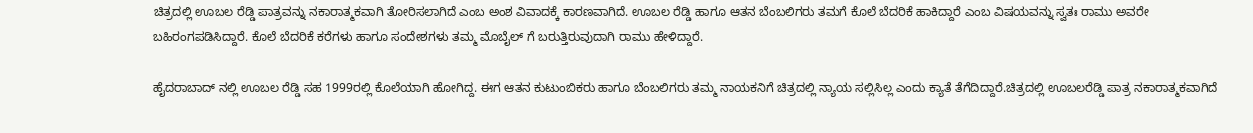ಚಿತ್ರದಲ್ಲಿ ಊಬಲ ರೆಡ್ಡಿ ಪಾತ್ರವನ್ನು ನಕಾರಾತ್ಮಕವಾಗಿ ತೋರಿಸಲಾಗಿದೆ ಎಂಬ ಅಂಶ ವಿವಾದಕ್ಕೆ ಕಾರಣವಾಗಿದೆ. ಊಬಲ ರೆಡ್ಡಿ ಹಾಗೂ ಆತನ ಬೆಂಬಲಿಗರು ತಮಗೆ ಕೊಲೆ ಬೆದರಿಕೆ ಹಾಕಿದ್ದಾರೆ ಎಂಬ ವಿಷಯವನ್ನು ಸ್ವತಃ ರಾಮು ಅವರೇ ಬಹಿರಂಗಪಡಿಸಿದ್ದಾರೆ. ಕೊಲೆ ಬೆದರಿಕೆ ಕರೆಗಳು ಹಾಗೂ ಸಂದೇಶಗಳು ತಮ್ಮ ಮೊಬೈಲ್ ಗೆ ಬರುತ್ತಿರುವುದಾಗಿ ರಾಮು ಹೇಳಿದ್ದಾರೆ.

ಹೈದರಾಬಾದ್ ನಲ್ಲಿ ಊಬಲ ರೆಡ್ಡಿ ಸಹ 1999ರಲ್ಲಿ ಕೊಲೆಯಾಗಿ ಹೋಗಿದ್ದ. ಈಗ ಆತನ ಕುಟುಂಬಿಕರು ಹಾಗೂ ಬೆಂಬಲಿಗರು ತಮ್ಮ ನಾಯಕನಿಗೆ ಚಿತ್ರದಲ್ಲಿ ನ್ಯಾಯ ಸಲ್ಲಿಸಿಲ್ಲ ಎಂದು ಕ್ಯಾತೆ ತೆಗೆದಿದ್ದಾರೆ.ಚಿತ್ರದಲ್ಲಿ ಊಬಲರೆಡ್ಡಿ ಪಾತ್ರ ನಕಾರಾತ್ಮಕವಾಗಿದೆ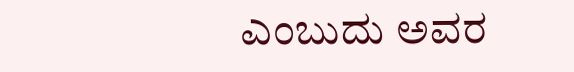ಎಂಬುದು ಅವರ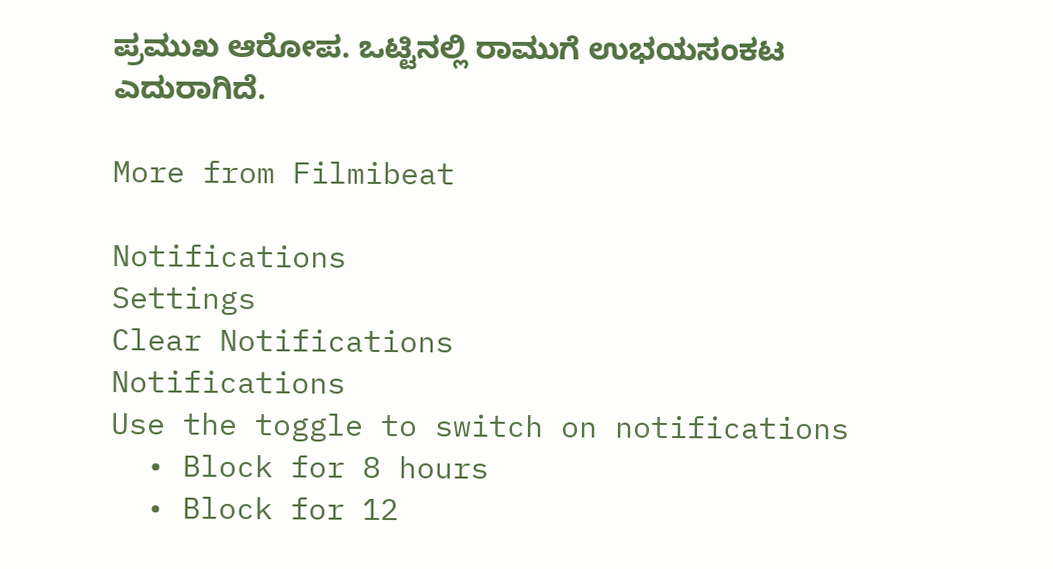ಪ್ರಮುಖ ಆರೋಪ. ಒಟ್ಟಿನಲ್ಲಿ ರಾಮುಗೆ ಉಭಯಸಂಕಟ ಎದುರಾಗಿದೆ.

More from Filmibeat

Notifications
Settings
Clear Notifications
Notifications
Use the toggle to switch on notifications
  • Block for 8 hours
  • Block for 12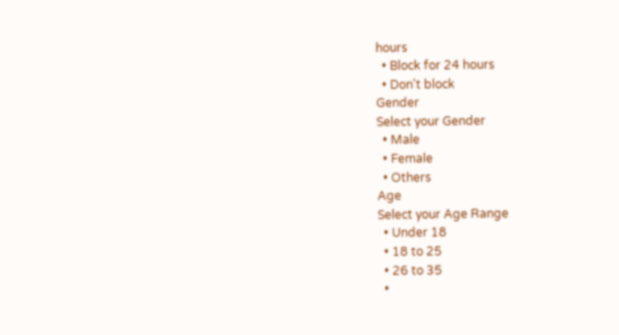hours
  • Block for 24 hours
  • Don't block
Gender
Select your Gender
  • Male
  • Female
  • Others
Age
Select your Age Range
  • Under 18
  • 18 to 25
  • 26 to 35
  •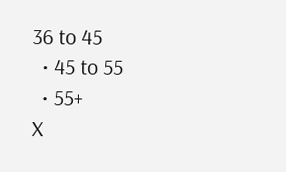36 to 45
  • 45 to 55
  • 55+
X